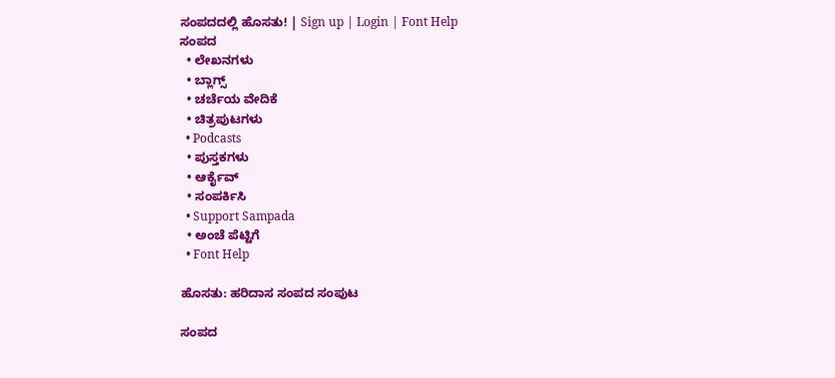ಸಂಪದದಲ್ಲಿ ಹೊಸತು! | Sign up | Login | Font Help
ಸಂಪದ
  • ಲೇಖನಗಳು
  • ಬ್ಲಾಗ್ಸ್
  • ಚರ್ಚೆಯ ವೇದಿಕೆ
  • ಚಿತ್ರಪುಟಗಳು
  • Podcasts
  • ಪುಸ್ತಕಗಳು
  • ಆರ್ಕೈವ್
  • ಸಂಪರ್ಕಿಸಿ
  • Support Sampada
  • ಅಂಚೆ ಪೆಟ್ಟಿಗೆ
  • Font Help

ಹೊಸತು: ಹರಿದಾಸ ಸಂಪದ ಸಂಪುಟ

ಸಂಪದ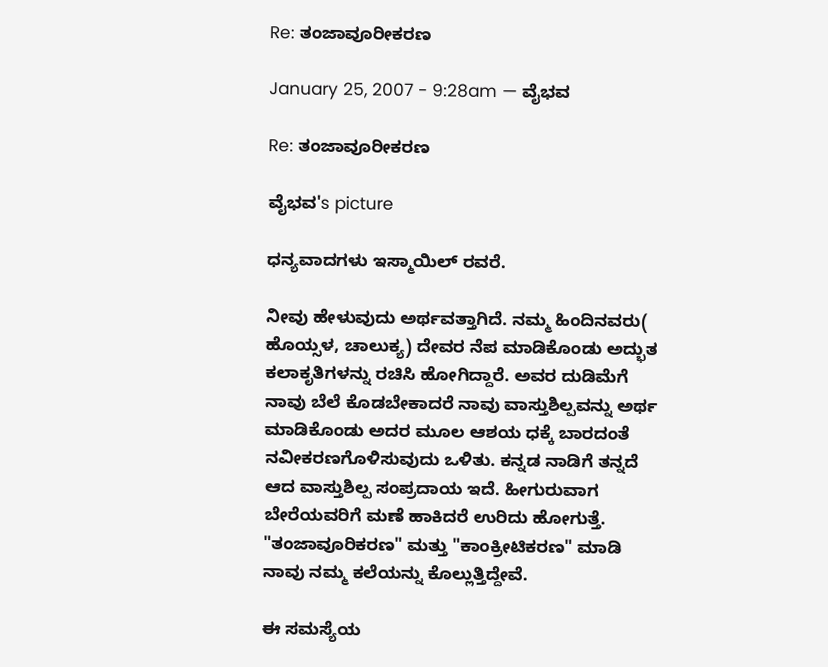Re: ತಂಜಾವೂರೀಕರಣ

January 25, 2007 - 9:28am — ವೈಭವ

Re: ತಂಜಾವೂರೀಕರಣ

ವೈಭವ's picture

ಧನ್ಯವಾದಗಳು ಇಸ್ಮಾಯಿಲ್ ರವರೆ.

ನೀವು ಹೇಳುವುದು ಅರ್ಥವತ್ತಾಗಿದೆ. ನಮ್ಮ ಹಿಂದಿನವರು( ಹೊಯ್ಸಳ, ಚಾಲುಕ್ಯ) ದೇವರ ನೆಪ ಮಾಡಿಕೊಂಡು ಅದ್ಭುತ ಕಲಾಕೃತಿಗಳನ್ನು ರಚಿಸಿ ಹೋಗಿದ್ದಾರೆ. ಅವರ ದುಡಿಮೆಗೆ ನಾವು ಬೆಲೆ ಕೊಡಬೇಕಾದರೆ ನಾವು ವಾಸ್ತುಶಿಲ್ಪವನ್ನು ಅರ್ಥ ಮಾಡಿಕೊಂಡು ಅದರ ಮೂಲ ಆಶಯ ಧಕ್ಕೆ ಬಾರದಂತೆ ನವೀಕರಣಗೊಳಿಸುವುದು ಒಳಿತು. ಕನ್ನಡ ನಾಡಿಗೆ ತನ್ನದೆ ಆದ ವಾಸ್ತುಶಿಲ್ಪ ಸಂಪ್ರದಾಯ ಇದೆ. ಹೀಗುರುವಾಗ ಬೇರೆಯವರಿಗೆ ಮಣೆ ಹಾಕಿದರೆ ಉರಿದು ಹೋಗುತ್ತೆ. "ತಂಜಾವೂರಿಕರಣ" ಮತ್ತು "ಕಾಂಕ್ರೀಟಿಕರಣ" ಮಾಡಿ ನಾವು ನಮ್ಮ ಕಲೆಯನ್ನು ಕೊಲ್ಲುತ್ತಿದ್ದೇವೆ.

ಈ ಸಮಸ್ಯೆಯ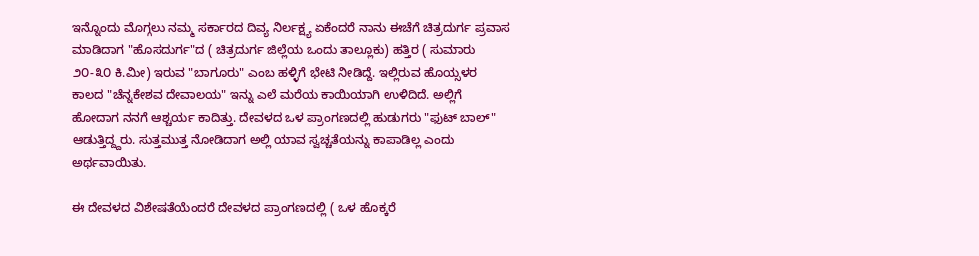ಇನ್ನೊಂದು ಮೊಗ್ಗಲು ನಮ್ಮ ಸರ್ಕಾರದ ದಿವ್ಯ ನಿರ್ಲಕ್ಷ್ಯ ಏಕೆಂದರೆ ನಾನು ಈಚೆಗೆ ಚಿತ್ರದುರ್ಗ ಪ್ರವಾಸ ಮಾಡಿದಾಗ "ಹೊಸದುರ್ಗ"ದ ( ಚಿತ್ರದುರ್ಗ ಜಿಲ್ಲೆಯ ಒಂದು ತಾಲ್ಲೂಕು) ಹತ್ತಿರ ( ಸುಮಾರು ೨೦-೩೦ ಕಿ.ಮೀ) ಇರುವ "ಬಾಗೂರು" ಎಂಬ ಹಳ್ಳಿಗೆ ಭೇಟಿ ನೀಡಿದ್ದೆ. ಇಲ್ಲಿರುವ ಹೊಯ್ಸಳರ ಕಾಲದ "ಚೆನ್ನಕೇಶವ ದೇವಾಲಯ" ಇನ್ನು ಎಲೆ ಮರೆಯ ಕಾಯಿಯಾಗಿ ಉಳಿದಿದೆ. ಅಲ್ಲಿಗೆ ಹೋದಾಗ ನನಗೆ ಆಶ್ಚರ್ಯ ಕಾದಿತ್ತು. ದೇವಳದ ಒಳ ಪ್ರಾಂಗಣದಲ್ಲಿ ಹುಡುಗರು "ಫುಟ್ ಬಾಲ್" ಆಡುತ್ತಿದ್ದ್ದರು. ಸುತ್ತಮುತ್ತ ನೋಡಿದಾಗ ಅಲ್ಲಿ ಯಾವ ಸ್ವಚ್ಚತೆಯನ್ನು ಕಾಪಾಡಿಲ್ಲ ಎಂದು ಅರ್ಥವಾಯಿತು.

ಈ ದೇವಳದ ವಿಶೇಷತೆಯೆಂದರೆ ದೇವಳದ ಪ್ರಾಂಗಣದಲ್ಲಿ ( ಒಳ ಹೊಕ್ಕರೆ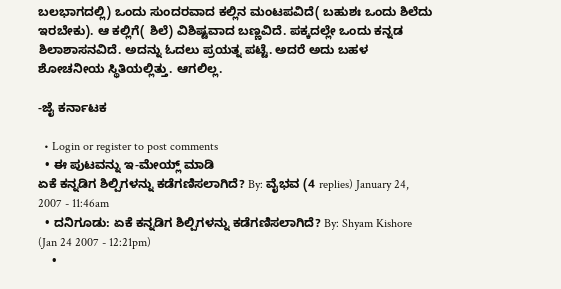ಬಲಭಾಗದಲ್ಲಿ) ಒಂದು ಸುಂದರವಾದ ಕಲ್ಲಿನ ಮಂಟಪವಿದೆ( ಬಹುಶಃ ಒಂದು ಶಿಲೆದು ಇರಬೇಕು). ಆ ಕಲ್ಲಿಗೆ( ಶಿಲೆ) ವಿಶಿಷ್ಟವಾದ ಬಣ್ಣವಿದೆ. ಪಕ್ಕದಲ್ಲೇ ಒಂದು ಕನ್ನಡ ಶಿಲಾಶಾಸನವಿದೆ. ಅದನ್ನು ಓದಲು ಪ್ರಯತ್ನ ಪಟ್ಟೆ. ಅದರೆ ಅದು ಬಹಳ ಶೋಚನೀಯ ಸ್ಥಿತಿಯಲ್ಲಿತ್ತು. ಆಗಲಿಲ್ಲ.

-ಜೈ ಕರ್ನಾಟಕ

  • Login or register to post comments
  • ಈ ಪುಟವನ್ನು ಇ-ಮೇಯ್ಲ್ ಮಾಡಿ
ಏಕೆ ಕನ್ನಡಿಗ ಶಿಲ್ಪಿಗಳನ್ನು ಕಡೆಗಣಿಸಲಾಗಿದೆ? By: ವೈಭವ (4 replies) January 24, 2007 - 11:46am
  • ದನಿಗೂಡು: ಏಕೆ ಕನ್ನಡಿಗ ಶಿಲ್ಪಿಗಳನ್ನು ಕಡೆಗಣಿಸಲಾಗಿದೆ? By: Shyam Kishore (Jan 24 2007 - 12:21pm)
    •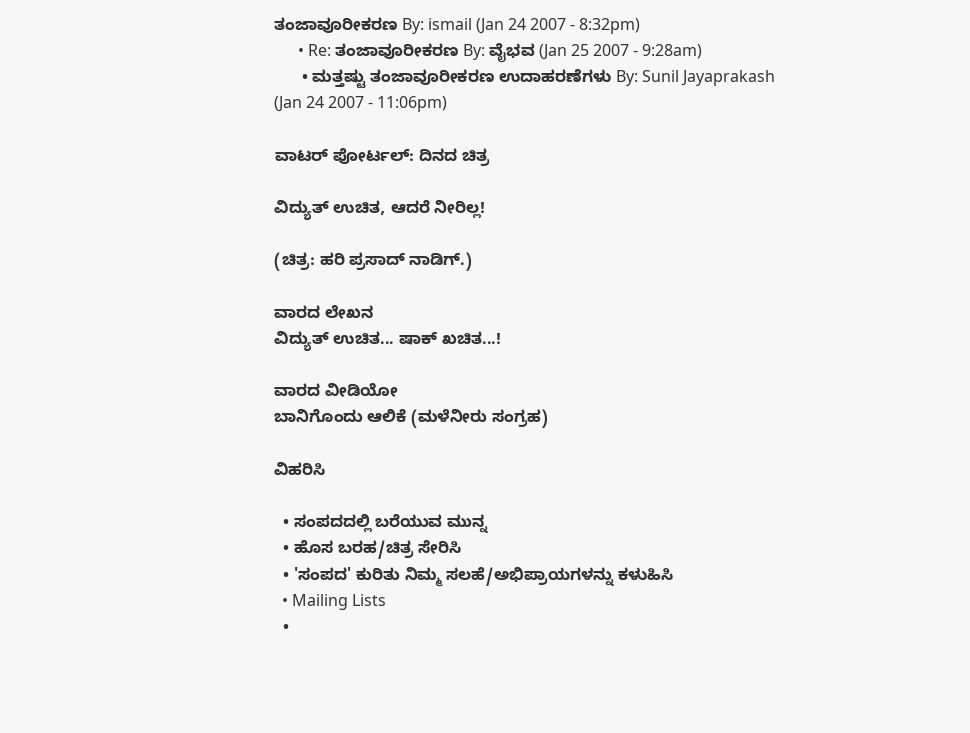ತಂಜಾವೂರೀಕರಣ By: ismail (Jan 24 2007 - 8:32pm)
      • Re: ತಂಜಾವೂರೀಕರಣ By: ವೈಭವ (Jan 25 2007 - 9:28am)
      • ಮತ್ತಷ್ಟು ತಂಜಾವೂರೀಕರಣ ಉದಾಹರಣೆಗಳು By: Sunil Jayaprakash (Jan 24 2007 - 11:06pm)

ವಾಟರ್ ಪೋರ್ಟಲ್: ದಿನದ ಚಿತ್ರ

ವಿದ್ಯುತ್ ಉಚಿತ, ಆದರೆ ನೀರಿಲ್ಲ!

(ಚಿತ್ರ: ಹರಿ ಪ್ರಸಾದ್ ನಾಡಿಗ್.)

ವಾರದ ಲೇಖನ
ವಿದ್ಯುತ್ ಉಚಿತ... ಷಾಕ್ ಖಚಿತ...!

ವಾರದ ವೀಡಿಯೋ
ಬಾನಿಗೊಂದು ಆಲಿಕೆ (ಮಳೆನೀರು ಸಂಗ್ರಹ)

ವಿಹರಿಸಿ

  • ಸಂಪದದಲ್ಲಿ ಬರೆಯುವ ಮುನ್ನ
  • ಹೊಸ ಬರಹ/ಚಿತ್ರ ಸೇರಿಸಿ
  • 'ಸಂಪದ' ಕುರಿತು ನಿಮ್ಮ ಸಲಹೆ/ಅಭಿಪ್ರಾಯಗಳನ್ನು ಕಳುಹಿಸಿ
  • Mailing Lists
  •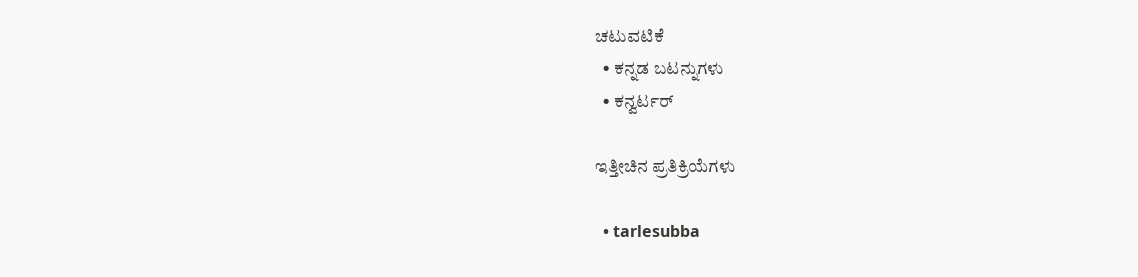ಚಟುವಟಿಕೆ
  • ಕನ್ನಡ ಬಟನ್ನುಗಳು
  • ಕನ್ವರ್ಟರ್

ಇತ್ತೀಚಿನ ಪ್ರತಿಕ್ರಿಯೆಗಳು

  • tarlesubba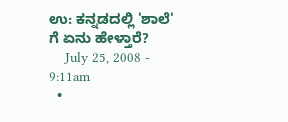ಉ: ಕನ್ನಡದಲ್ಲಿ 'ಶಾಲೆ' ಗೆ ಏನು ಹೇಳ್ತಾರೆ?
    July 25, 2008 - 9:11am
  •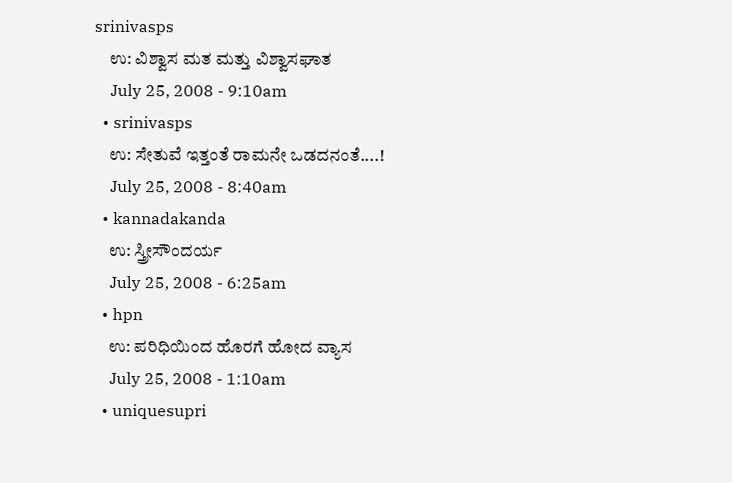srinivasps
    ಉ: ವಿಶ್ವಾಸ ಮತ ಮತ್ತು ವಿಶ್ವಾಸಘಾತ
    July 25, 2008 - 9:10am
  • srinivasps
    ಉ: ಸೇತುವೆ ಇತ್ತಂತೆ ರಾಮನೇ ಒಡದನಂತೆ....!
    July 25, 2008 - 8:40am
  • kannadakanda
    ಉ: ಸ್ತ್ರೀಸೌಂದರ್ಯ
    July 25, 2008 - 6:25am
  • hpn
    ಉ: ಪರಿಧಿಯಿಂದ ಹೊರಗೆ ಹೋದ ವ್ಯಾಸ
    July 25, 2008 - 1:10am
  • uniquesupri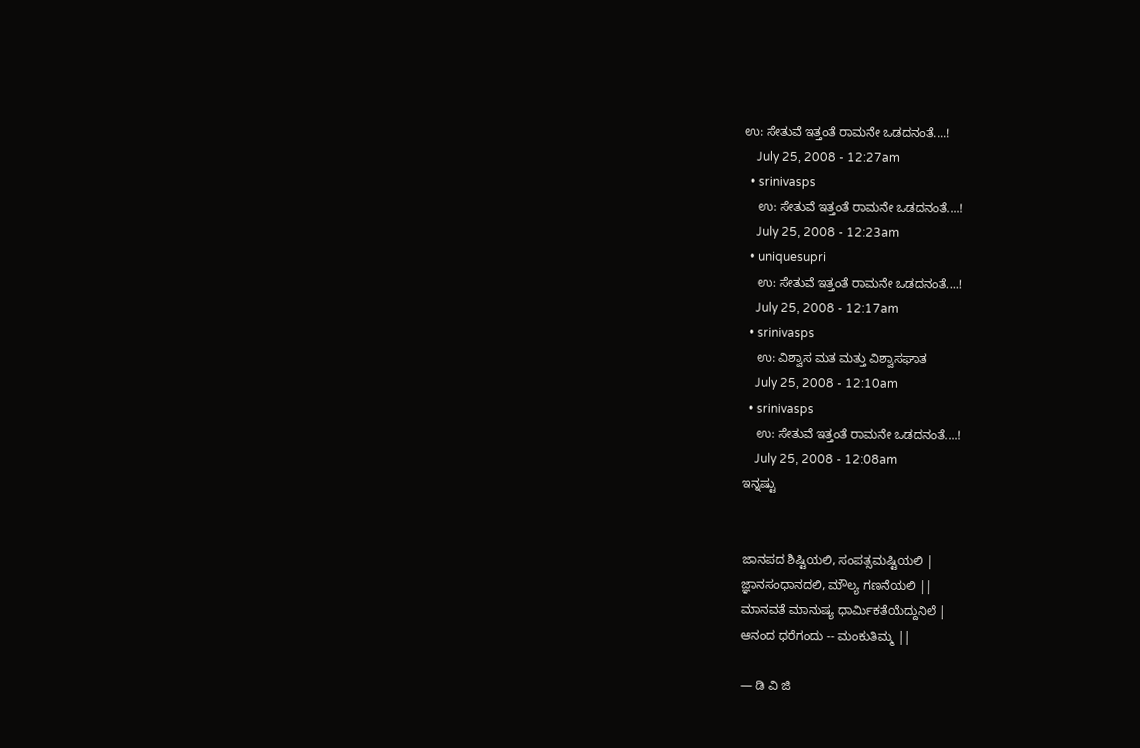ಉ: ಸೇತುವೆ ಇತ್ತಂತೆ ರಾಮನೇ ಒಡದನಂತೆ....!
    July 25, 2008 - 12:27am
  • srinivasps
    ಉ: ಸೇತುವೆ ಇತ್ತಂತೆ ರಾಮನೇ ಒಡದನಂತೆ....!
    July 25, 2008 - 12:23am
  • uniquesupri
    ಉ: ಸೇತುವೆ ಇತ್ತಂತೆ ರಾಮನೇ ಒಡದನಂತೆ....!
    July 25, 2008 - 12:17am
  • srinivasps
    ಉ: ವಿಶ್ವಾಸ ಮತ ಮತ್ತು ವಿಶ್ವಾಸಘಾತ
    July 25, 2008 - 12:10am
  • srinivasps
    ಉ: ಸೇತುವೆ ಇತ್ತಂತೆ ರಾಮನೇ ಒಡದನಂತೆ....!
    July 25, 2008 - 12:08am
ಇನ್ನಷ್ಟು


ಜಾನಪದ ಶಿಷ್ಟಿಯಲಿ, ಸಂಪತ್ಸಮಷ್ಟಿಯಲಿ |
ಜ್ಞಾನಸಂಧಾನದಲಿ, ಮೌಲ್ಯ ಗಣನೆಯಲಿ ||
ಮಾನವತೆ ಮಾನುಷ್ಯ ಧಾರ್ಮಿಕತೆಯೆದ್ದುನಿಲೆ |
ಆನಂದ ಧರೆಗಂದು -- ಮಂಕುತಿಮ್ಮ ||

— ಡಿ ವಿ ಜಿ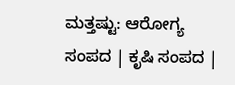ಮತ್ತಷ್ಟು: ಆರೋಗ್ಯ ಸಂಪದ | ಕೃಷಿ ಸಂಪದ |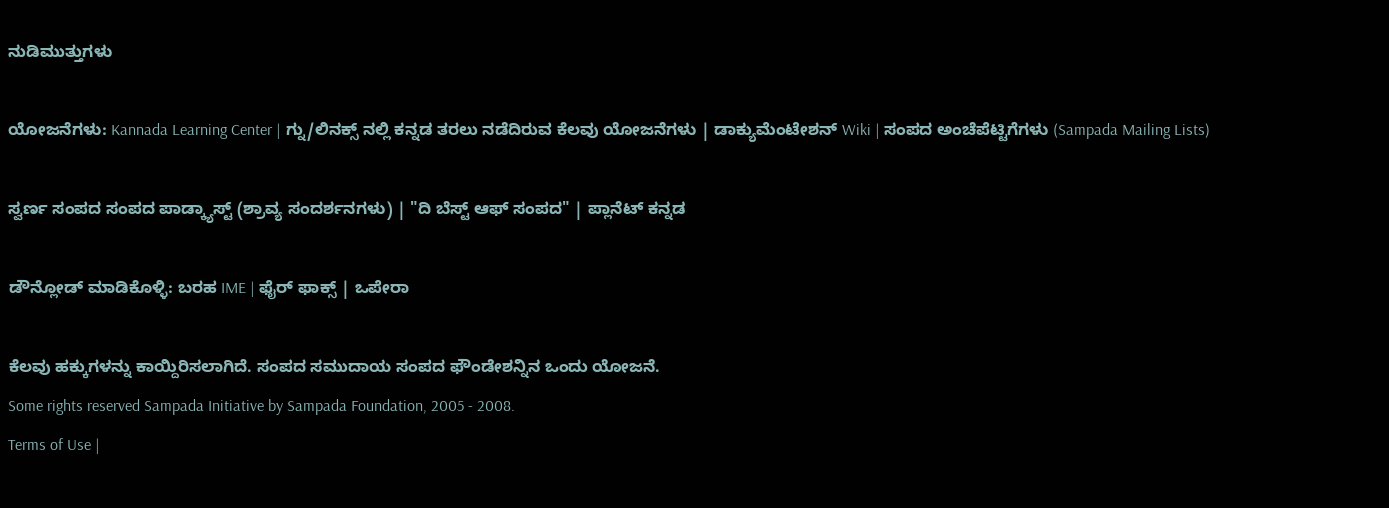ನುಡಿಮುತ್ತುಗಳು

ಯೋಜನೆಗಳು: Kannada Learning Center | ಗ್ನು/ಲಿನಕ್ಸ್ ನಲ್ಲಿ ಕನ್ನಡ ತರಲು ನಡೆದಿರುವ ಕೆಲವು ಯೋಜನೆಗಳು | ಡಾಕ್ಯುಮೆಂಟೇಶನ್ Wiki | ಸಂಪದ ಅಂಚೆಪೆಟ್ಟಿಗೆಗಳು (Sampada Mailing Lists)

ಸ್ವರ್ಣ ಸಂಪದ ಸಂಪದ ಪಾಡ್ಕ್ಯಾಸ್ಟ್ (ಶ್ರಾವ್ಯ ಸಂದರ್ಶನಗಳು) | "ದಿ ಬೆಸ್ಟ್ ಆಫ್ ಸಂಪದ" | ಪ್ಲಾನೆಟ್ ಕನ್ನಡ

ಡೌನ್ಲೋಡ್ ಮಾಡಿಕೊಳ್ಳಿ: ಬರಹ IME | ಫೈರ್ ಫಾಕ್ಸ್ | ಒಪೇರಾ

ಕೆಲವು ಹಕ್ಕುಗಳನ್ನು ಕಾಯ್ದಿರಿಸಲಾಗಿದೆ. ಸಂಪದ ಸಮುದಾಯ ಸಂಪದ ಫೌಂಡೇಶನ್ನಿನ ಒಂದು ಯೋಜನೆ.
Some rights reserved Sampada Initiative by Sampada Foundation, 2005 - 2008.
Terms of Use |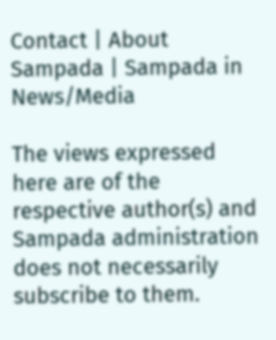Contact | About Sampada | Sampada in News/Media

The views expressed here are of the respective author(s) and Sampada administration does not necessarily subscribe to them.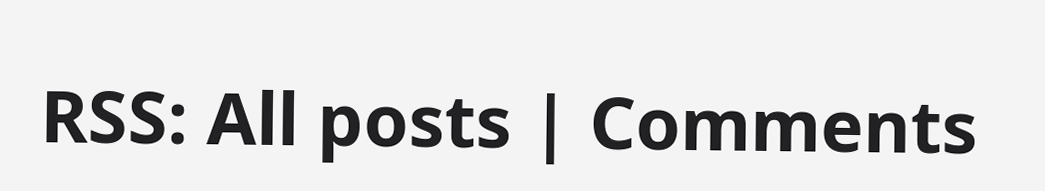RSS: All posts | Comments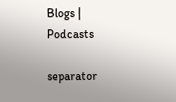Blogs | Podcasts

separator